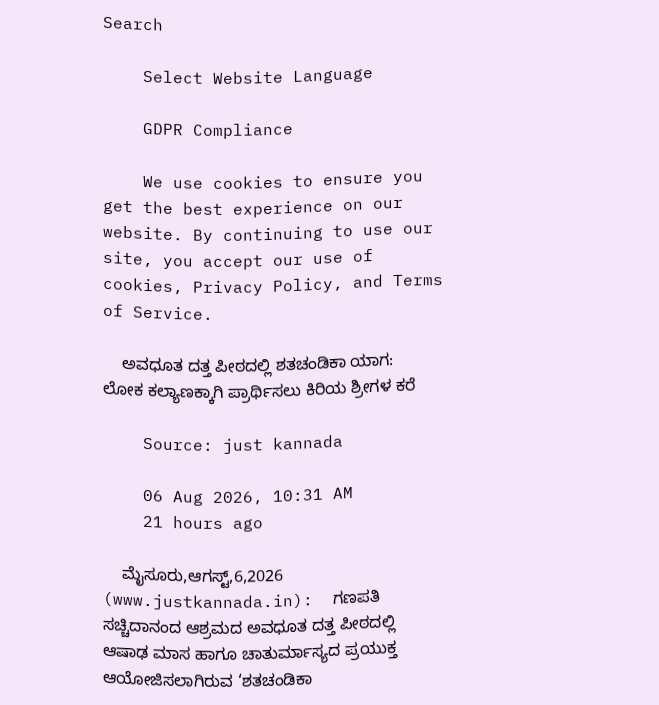Search

    Select Website Language

    GDPR Compliance

    We use cookies to ensure you get the best experience on our website. By continuing to use our site, you accept our use of cookies, Privacy Policy, and Terms of Service.

    ಅವಧೂತ ದತ್ತ ಪೀಠದಲ್ಲಿ ಶತಚಂಡಿಕಾ ಯಾಗ: ಲೋಕ ಕಲ್ಯಾಣಕ್ಕಾಗಿ ಪ್ರಾರ್ಥಿಸಲು ಕಿರಿಯ ಶ್ರೀಗಳ ಕರೆ

    Source: just kannada

    06 Aug 2026, 10:31 AM
    21 hours ago

    ಮೈಸೂರು,ಆಗಸ್ಟ್,6,2026 (www.justkannada.in):  ಗಣಪತಿ ಸಚ್ಚಿದಾನಂದ ಆಶ್ರಮದ ಅವಧೂತ ದತ್ತ ಪೀಠದಲ್ಲಿ ಆಷಾಢ ಮಾಸ ಹಾಗೂ ಚಾತುರ್ಮಾಸ್ಯದ ಪ್ರಯುಕ್ತ ಆಯೋಜಿಸಲಾಗಿರುವ ‘ಶತಚಂಡಿಕಾ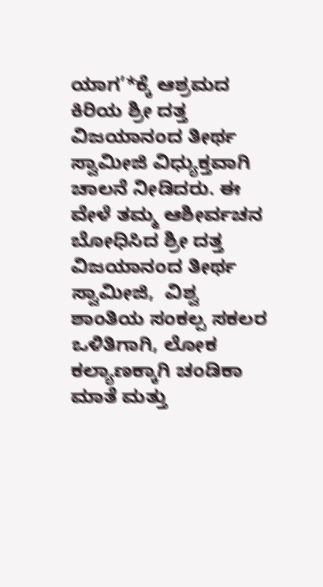ಯಾಗ’*ಕ್ಕೆ ಆಶ್ರಮದ ಕಿರಿಯ ಶ್ರೀ ದತ್ತ ವಿಜಯಾನಂದ ತೀರ್ಥ ಸ್ವಾಮೀಜಿ ವಿಧ್ಯುಕ್ತವಾಗಿ ಚಾಲನೆ ನೀಡಿದರು. ಈ ವೇಳೆ ತಮ್ಮ ಆಶೀರ್ವಚನ ಬೋಧಿಸಿದ ಶ್ರೀ ದತ್ತ ವಿಜಯಾನಂದ ತೀರ್ಥ ಸ್ವಾಮೀಜಿ,  ವಿಶ್ವ ಶಾಂತಿಯ ಸಂಕಲ್ಪ ಸಕಲರ ಒಳಿತಿಗಾಗಿ, ಲೋಕ ಕಲ್ಯಾಣಕ್ಕಾಗಿ ಚಂಡಿಕಾ ಮಾತೆ ಮತ್ತು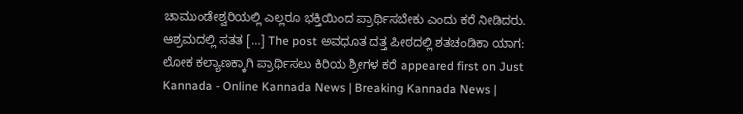ಚಾಮುಂಡೇಶ್ವರಿಯಲ್ಲಿ ಎಲ್ಲರೂ ಭಕ್ತಿಯಿಂದ ಪ್ರಾರ್ಥಿಸಬೇಕು ಎಂದು ಕರೆ ನೀಡಿದರು. ಆಶ್ರಮದಲ್ಲಿ ಸತತ […] The post ಅವಧೂತ ದತ್ತ ಪೀಠದಲ್ಲಿ ಶತಚಂಡಿಕಾ ಯಾಗ: ಲೋಕ ಕಲ್ಯಾಣಕ್ಕಾಗಿ ಪ್ರಾರ್ಥಿಸಲು ಕಿರಿಯ ಶ್ರೀಗಳ ಕರೆ appeared first on Just Kannada - Online Kannada News | Breaking Kannada News |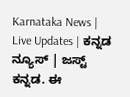Karnataka News | Live Updates | ಕನ್ನಡ ನ್ಯೂಸ್ | ಜಸ್ಟ್ ಕನ್ನಡ. ಈ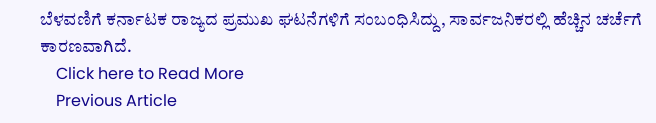ಬೆಳವಣಿಗೆ ಕರ್ನಾಟಕ ರಾಜ್ಯದ ಪ್ರಮುಖ ಘಟನೆಗಳಿಗೆ ಸಂಬಂಧಿಸಿದ್ದು, ಸಾರ್ವಜನಿಕರಲ್ಲಿ ಹೆಚ್ಚಿನ ಚರ್ಚೆಗೆ ಕಾರಣವಾಗಿದೆ.
    Click here to Read More
    Previous Article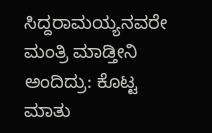ಸಿದ್ದರಾಮಯ್ಯನವರೇ ಮಂತ್ರಿ ಮಾಡ್ತೀನಿ ಅಂದಿದ್ರು: ಕೊಟ್ಟ ಮಾತು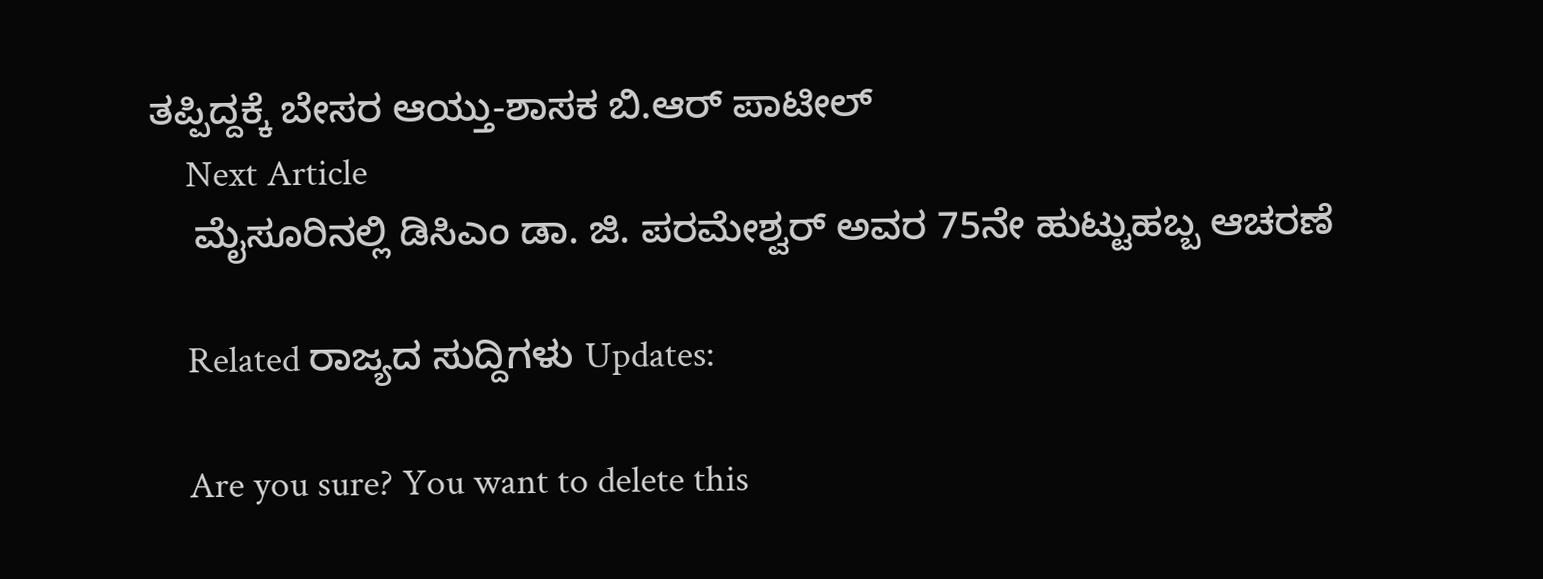ತಪ್ಪಿದ್ದಕ್ಕೆ ಬೇಸರ ಆಯ್ತು-ಶಾಸಕ ಬಿ.ಆರ್ ಪಾಟೀಲ್
    Next Article
    ಮೈಸೂರಿನಲ್ಲಿ ಡಿಸಿಎಂ ಡಾ. ಜಿ. ಪರಮೇಶ್ವರ್ ಅವರ 75ನೇ ಹುಟ್ಟುಹಬ್ಬ ಆಚರಣೆ

    Related ರಾಜ್ಯದ ಸುದ್ದಿಗಳು Updates:

    Are you sure? You want to delete this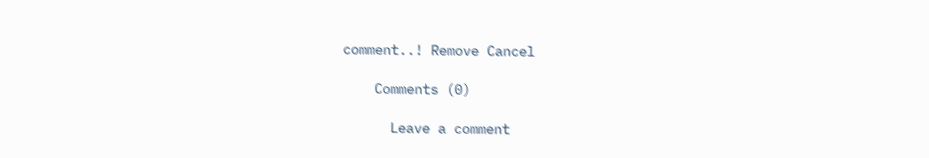comment..! Remove Cancel

    Comments (0)

      Leave a comment